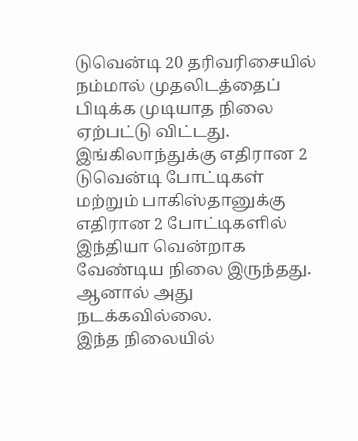டுவென்டி 20 தரிவரிசையில் நம்மால் முதலிடத்தைப் பிடிக்க முடியாத நிலை ஏற்பட்டு விட்டது. இங்கிலாந்துக்கு எதிரான 2 டுவென்டி போட்டிகள் மற்றும் பாகிஸ்தானுக்கு எதிரான 2 போட்டிகளில் இந்தியா வென்றாக வேண்டிய நிலை இருந்தது. ஆனால் அது நடக்கவில்லை.
இந்த நிலையில்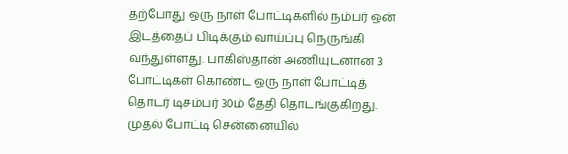தற்போது ஒரு நாள் போட்டிகளில் நம்பர் ஒன் இடத்தைப் பிடிக்கும் வாய்ப்பு நெருங்கி வந்துள்ளது. பாகிஸ்தான் அணியுடனான 3 போட்டிகள் கொண்ட ஒரு நாள் போட்டித் தொடர் டிசம்பர் 30ம் தேதி தொடங்குகிறது.
முதல் போட்டி சென்னையில்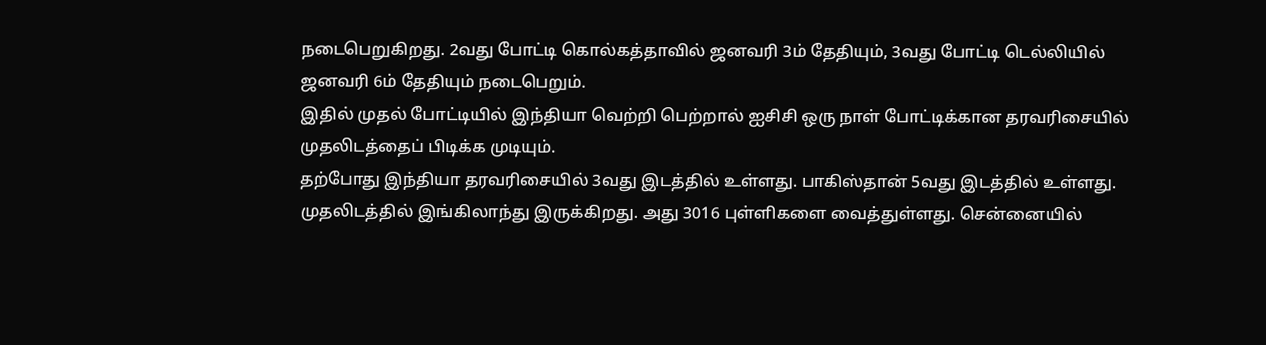நடைபெறுகிறது. 2வது போட்டி கொல்கத்தாவில் ஜனவரி 3ம் தேதியும், 3வது போட்டி டெல்லியில் ஜனவரி 6ம் தேதியும் நடைபெறும்.
இதில் முதல் போட்டியில் இந்தியா வெற்றி பெற்றால் ஐசிசி ஒரு நாள் போட்டிக்கான தரவரிசையில் முதலிடத்தைப் பிடிக்க முடியும்.
தற்போது இந்தியா தரவரிசையில் 3வது இடத்தில் உள்ளது. பாகிஸ்தான் 5வது இடத்தில் உள்ளது. முதலிடத்தில் இங்கிலாந்து இருக்கிறது. அது 3016 புள்ளிகளை வைத்துள்ளது. சென்னையில்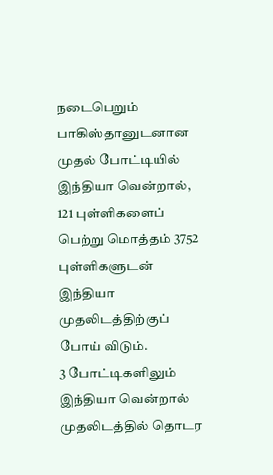நடைபெறும் பாகிஸ்தானுடனான முதல் போட்டியில் இந்தியா வென்றால், 121 புள்ளிகளைப் பெற்று மொத்தம் 3752 புள்ளிகளுடன் இந்தியா முதலிடத்திற்குப் போய் விடும்.
3 போட்டிகளிலும் இந்தியா வென்றால் முதலிடத்தில் தொடர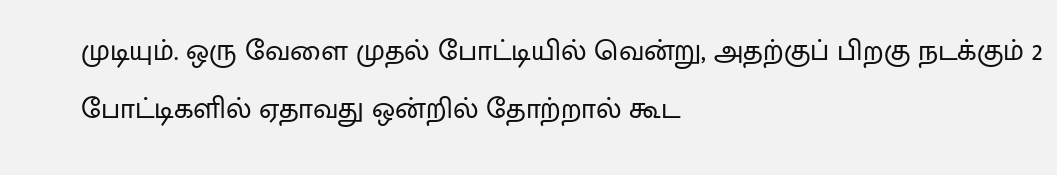முடியும். ஒரு வேளை முதல் போட்டியில் வென்று, அதற்குப் பிறகு நடக்கும் 2 போட்டிகளில் ஏதாவது ஒன்றில் தோற்றால் கூட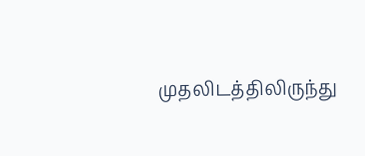முதலிடத்திலிருந்து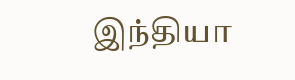இந்தியா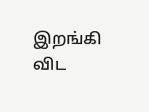இறங்கி விட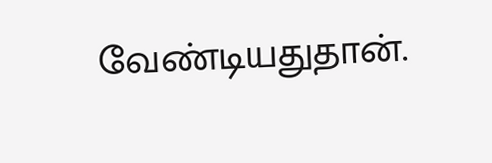வேண்டியதுதான்.